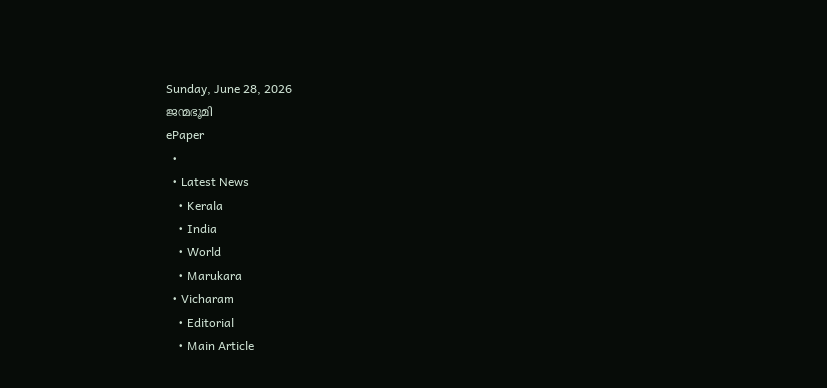Sunday, June 28, 2026
ജന്മഭൂമി
ePaper
  •
  • Latest News
    • Kerala
    • India
    • World
    • Marukara
  • Vicharam
    • Editorial
    • Main Article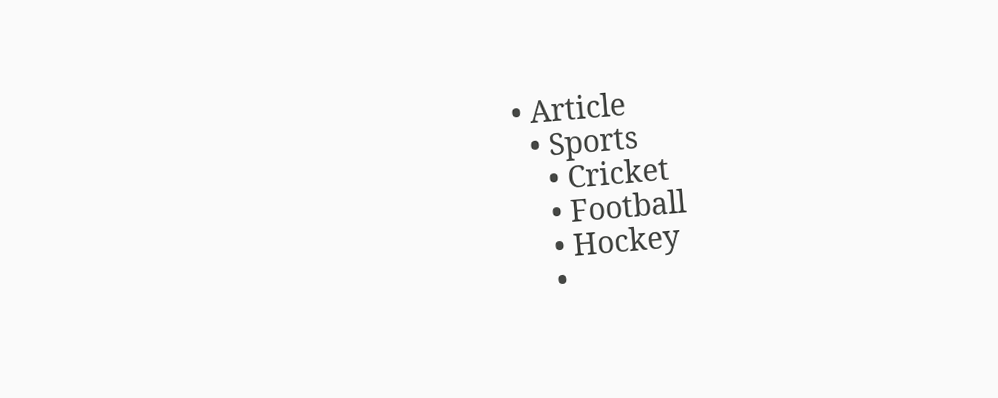• Article
  • Sports
    • Cricket
    • Football
    • Hockey
    •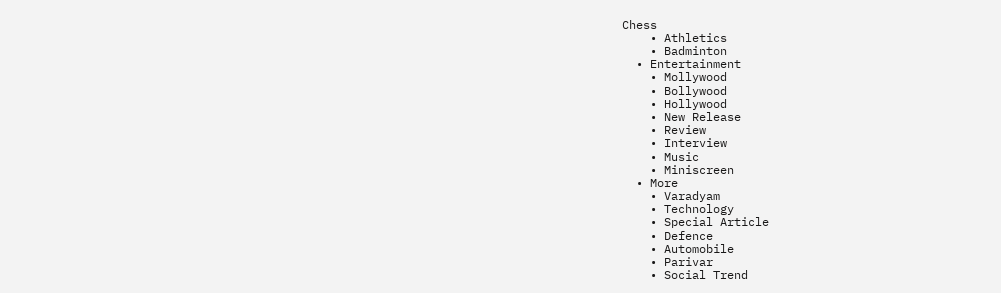Chess
    • Athletics
    • Badminton
  • Entertainment
    • Mollywood
    • Bollywood
    • Hollywood
    • New Release
    • Review
    • Interview
    • Music
    • Miniscreen
  • More
    • Varadyam
    • Technology
    • Special Article
    • Defence
    • Automobile
    • Parivar
    • Social Trend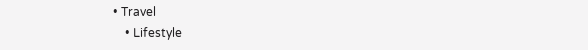• Travel
    • Lifestyle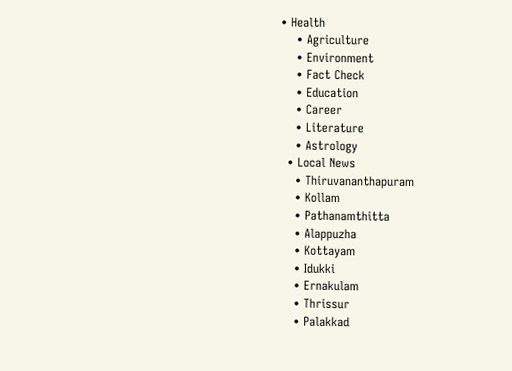• Health
    • Agriculture
    • Environment
    • Fact Check
    • Education
    • Career
    • Literature
    • Astrology
  • Local News
    • Thiruvananthapuram
    • Kollam
    • Pathanamthitta
    • Alappuzha
    • Kottayam
    • Idukki
    • Ernakulam
    • Thrissur
    • Palakkad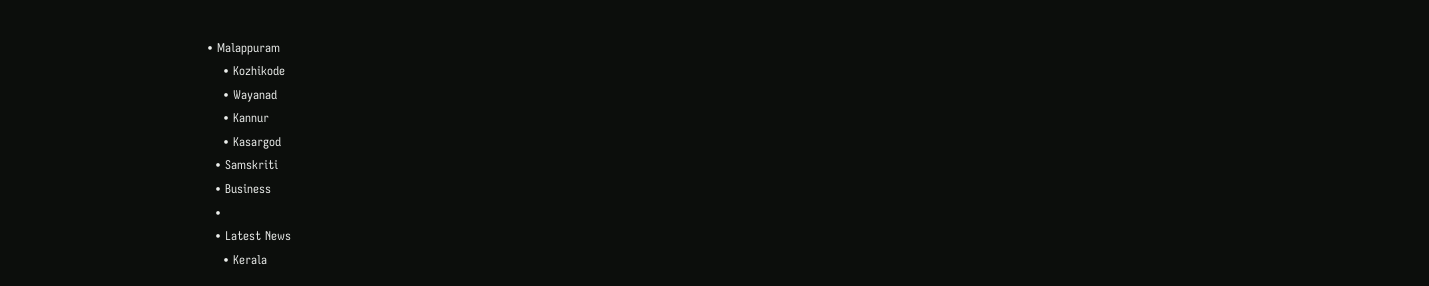• Malappuram
    • Kozhikode
    • Wayanad
    • Kannur
    • Kasargod
  • Samskriti
  • Business
  •
  • Latest News
    • Kerala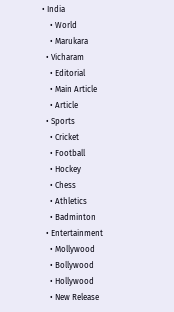• India
    • World
    • Marukara
  • Vicharam
    • Editorial
    • Main Article
    • Article
  • Sports
    • Cricket
    • Football
    • Hockey
    • Chess
    • Athletics
    • Badminton
  • Entertainment
    • Mollywood
    • Bollywood
    • Hollywood
    • New Release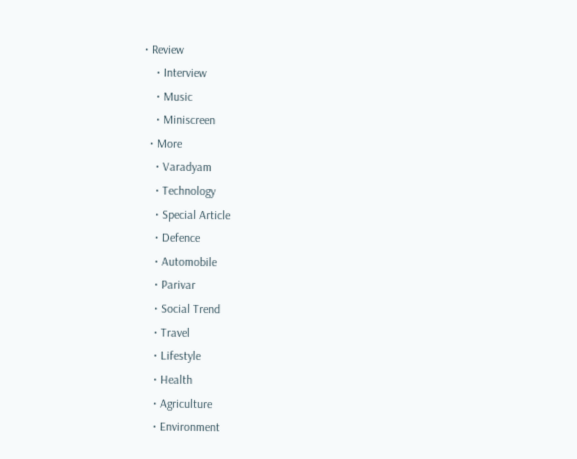• Review
    • Interview
    • Music
    • Miniscreen
  • More
    • Varadyam
    • Technology
    • Special Article
    • Defence
    • Automobile
    • Parivar
    • Social Trend
    • Travel
    • Lifestyle
    • Health
    • Agriculture
    • Environment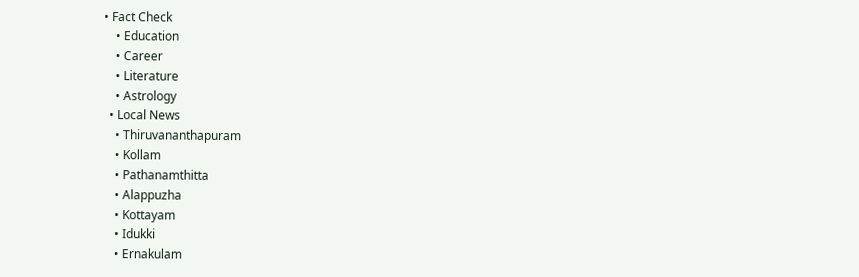• Fact Check
    • Education
    • Career
    • Literature
    • Astrology
  • Local News
    • Thiruvananthapuram
    • Kollam
    • Pathanamthitta
    • Alappuzha
    • Kottayam
    • Idukki
    • Ernakulam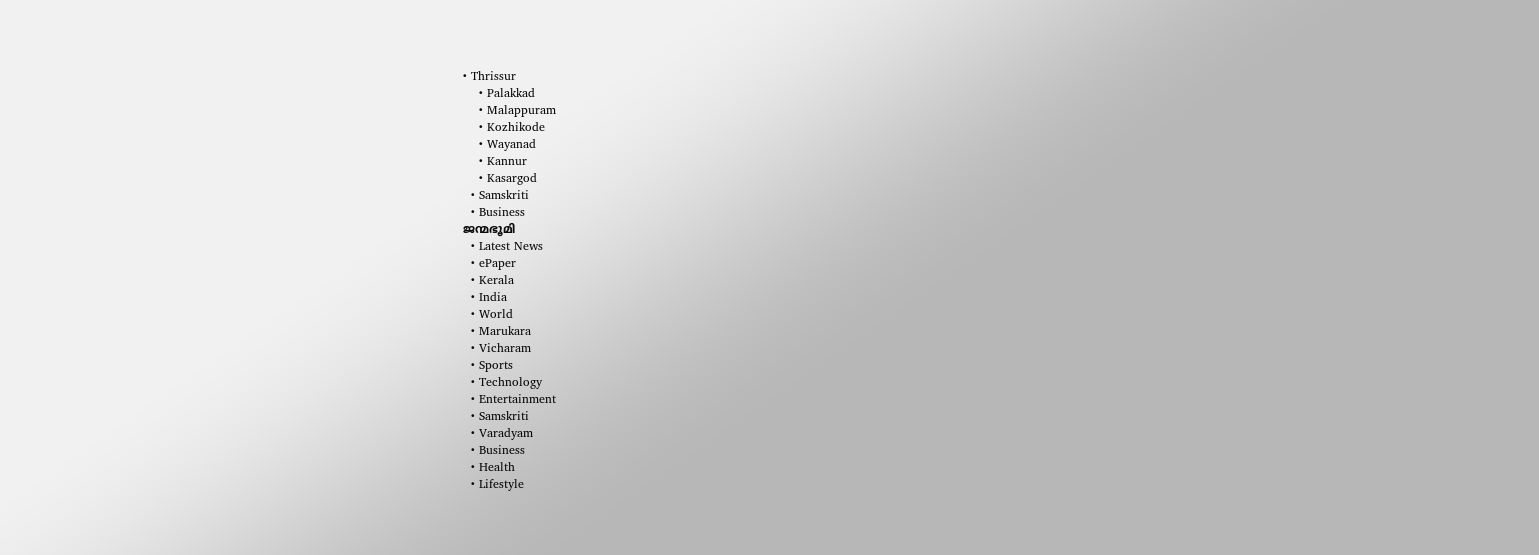• Thrissur
    • Palakkad
    • Malappuram
    • Kozhikode
    • Wayanad
    • Kannur
    • Kasargod
  • Samskriti
  • Business
ജന്മഭൂമി
  • Latest News
  • ePaper
  • Kerala
  • India
  • World
  • Marukara
  • Vicharam
  • Sports
  • Technology
  • Entertainment
  • Samskriti
  • Varadyam
  • Business
  • Health
  • Lifestyle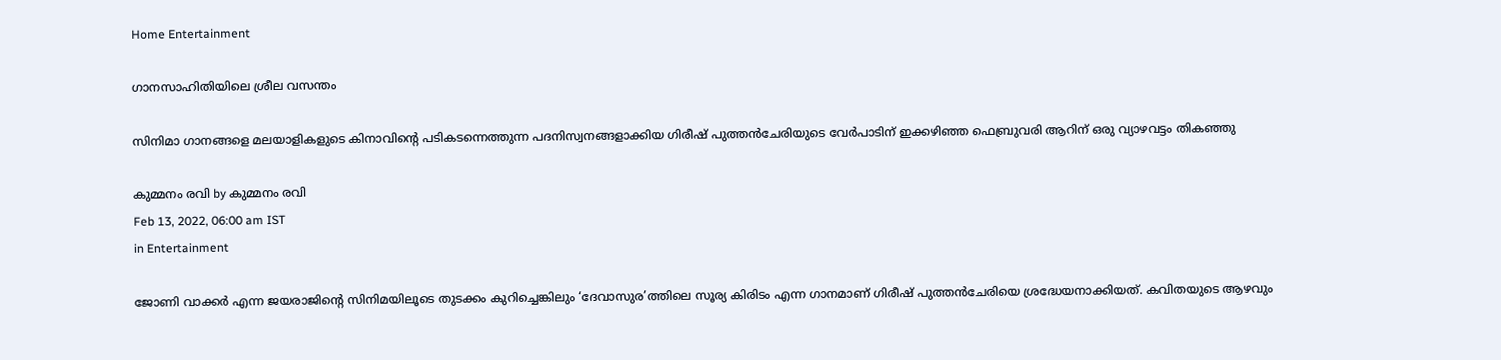Home Entertainment

ഗാനസാഹിതിയിലെ ശ്രീല വസന്തം

സിനിമാ ഗാനങ്ങളെ മലയാളികളുടെ കിനാവിന്റെ പടികടന്നെത്തുന്ന പദനിസ്വനങ്ങളാക്കിയ ഗിരീഷ് പുത്തന്‍ചേരിയുടെ വേര്‍പാടിന് ഇക്കഴിഞ്ഞ ഫെബ്രുവരി ആറിന് ഒരു വ്യാഴവട്ടം തികഞ്ഞു

കുമ്മനം രവി by കുമ്മനം രവി
Feb 13, 2022, 06:00 am IST
in Entertainment

ജോണി വാക്കര്‍ എന്ന ജയരാജിന്റെ സിനിമയിലൂടെ തുടക്കം കുറിച്ചെങ്കിലും ‘ദേവാസുര’ത്തിലെ സൂര്യ കിരിടം എന്ന ഗാനമാണ് ഗിരീഷ് പുത്തന്‍ചേരിയെ ശ്രദ്ധേയനാക്കിയത്. കവിതയുടെ ആഴവും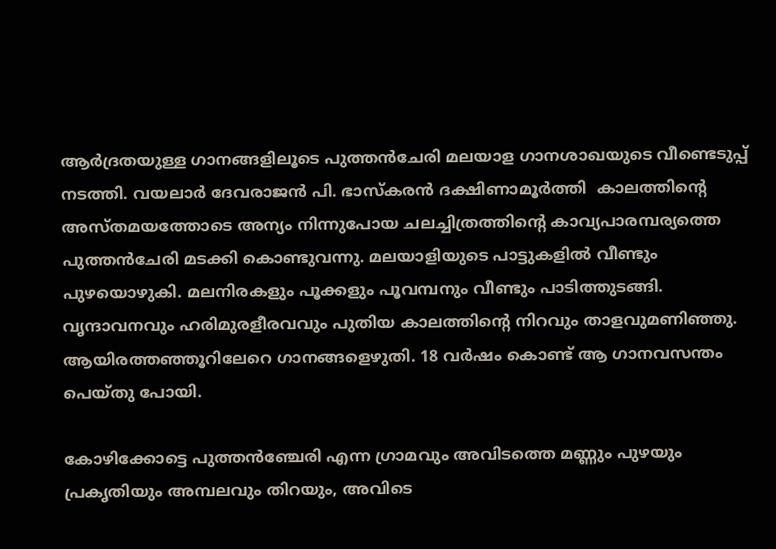ആര്‍ദ്രതയുള്ള ഗാനങ്ങളിലൂടെ പുത്തന്‍ചേരി മലയാള ഗാനശാഖയുടെ വീണ്ടെടുപ്പ് നടത്തി. വയലാര്‍ ദേവരാജന്‍ പി. ഭാസ്‌കരന്‍ ദക്ഷിണാമൂര്‍ത്തി  കാലത്തിന്റെ അസ്തമയത്തോടെ അന്യം നിന്നുപോയ ചലച്ചിത്രത്തിന്റെ കാവ്യപാരമ്പര്യത്തെ പുത്തന്‍ചേരി മടക്കി കൊണ്ടുവന്നു. മലയാളിയുടെ പാട്ടുകളില്‍ വീണ്ടും പുഴയൊഴുകി. മലനിരകളും പൂക്കളും പൂവമ്പനും വീണ്ടും പാടിത്തുടങ്ങി. വൃന്ദാവനവും ഹരിമുരളീരവവും പുതിയ കാലത്തിന്റെ നിറവും താളവുമണിഞ്ഞു. ആയിരത്തഞ്ഞൂറിലേറെ ഗാനങ്ങളെഴുതി. 18 വര്‍ഷം കൊണ്ട് ആ ഗാനവസന്തം പെയ്തു പോയി.

കോഴിക്കോട്ടെ പുത്തന്‍ഞ്ചേരി എന്ന ഗ്രാമവും അവിടത്തെ മണ്ണും പുഴയും പ്രകൃതിയും അമ്പലവും തിറയും, അവിടെ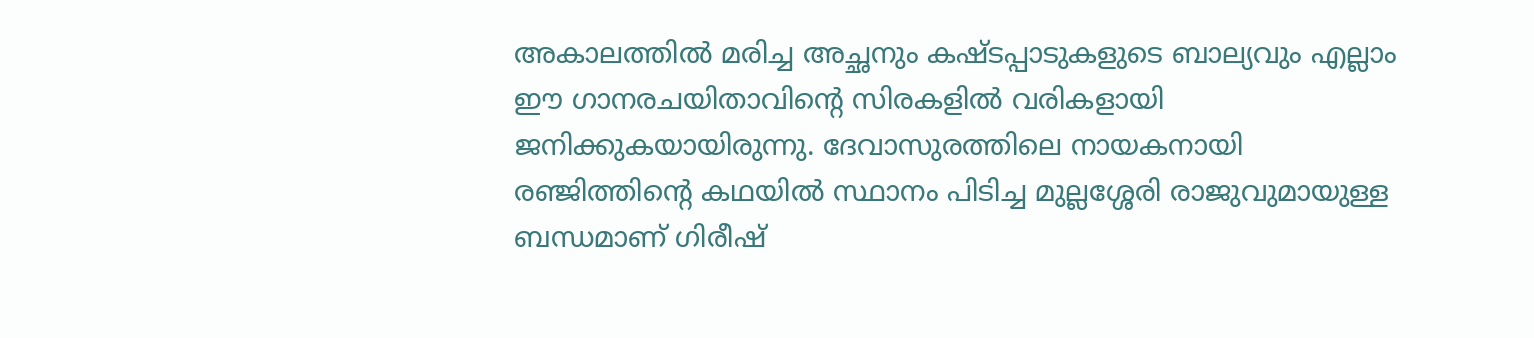അകാലത്തില്‍ മരിച്ച അച്ഛനും കഷ്ടപ്പാടുകളുടെ ബാല്യവും എല്ലാം ഈ ഗാനരചയിതാവിന്റെ സിരകളില്‍ വരികളായി ജനിക്കുകയായിരുന്നു. ദേവാസുരത്തിലെ നായകനായി രഞ്ജിത്തിന്റെ കഥയില്‍ സ്ഥാനം പിടിച്ച മുല്ലശ്ശേരി രാജുവുമായുള്ള ബന്ധമാണ് ഗിരീഷ്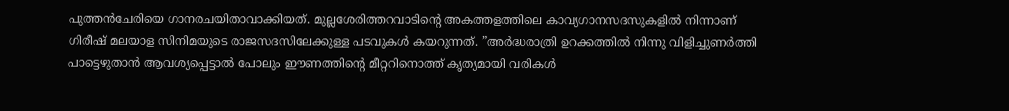പുത്തന്‍ചേരിയെ ഗാനരചയിതാവാക്കിയത്. മുല്ലശേരിത്തറവാടിന്റെ അകത്തളത്തിലെ കാവ്യഗാനസദസുകളില്‍ നിന്നാണ് ഗിരീഷ് മലയാള സിനിമയുടെ രാജസദസിലേക്കുള്ള പടവുകള്‍ കയറുന്നത്. ”അര്‍ദ്ധരാത്രി ഉറക്കത്തില്‍ നിന്നു വിളിച്ചുണര്‍ത്തി പാട്ടെഴുതാന്‍ ആവശ്യപ്പെട്ടാല്‍ പോലും ഈണത്തിന്റെ മീറ്ററിനൊത്ത് കൃത്യമായി വരികള്‍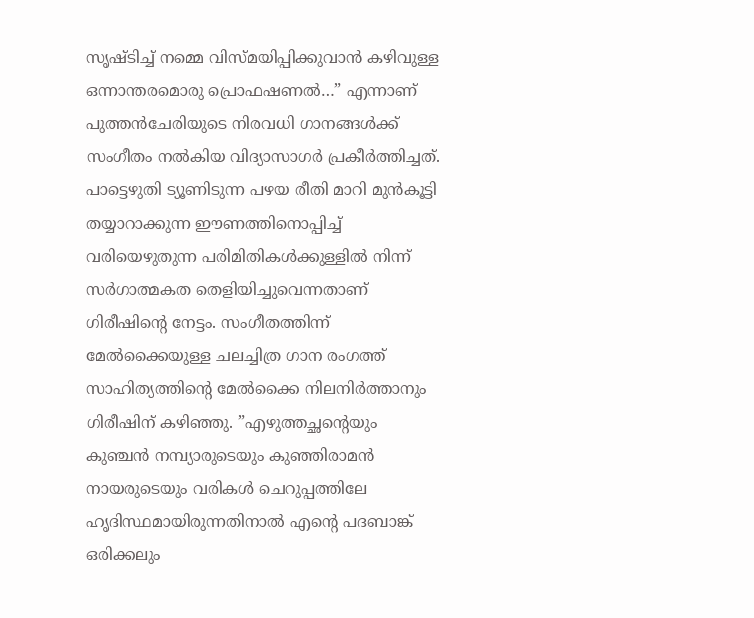സൃഷ്ടിച്ച് നമ്മെ വിസ്മയിപ്പിക്കുവാന്‍ കഴിവുള്ള ഒന്നാന്തരമൊരു പ്രൊഫഷണല്‍…” എന്നാണ് പുത്തന്‍ചേരിയുടെ നിരവധി ഗാനങ്ങള്‍ക്ക് സംഗീതം നല്‍കിയ വിദ്യാസാഗര്‍ പ്രകീര്‍ത്തിച്ചത്. പാട്ടെഴുതി ട്യൂണിടുന്ന പഴയ രീതി മാറി മുന്‍കൂട്ടി തയ്യാറാക്കുന്ന ഈണത്തിനൊപ്പിച്ച് വരിയെഴുതുന്ന പരിമിതികള്‍ക്കുള്ളില്‍ നിന്ന് സര്‍ഗാത്മകത തെളിയിച്ചുവെന്നതാണ് ഗിരീഷിന്റെ നേട്ടം. സംഗീതത്തിന്ന് മേല്‍ക്കൈയുള്ള ചലച്ചിത്ര ഗാന രംഗത്ത് സാഹിത്യത്തിന്റെ മേല്‍ക്കൈ നിലനിര്‍ത്താനും ഗിരീഷിന് കഴിഞ്ഞു. ”എഴുത്തച്ഛന്റെയും കുഞ്ചന്‍ നമ്പ്യാരുടെയും കുഞ്ഞിരാമന്‍ നായരുടെയും വരികള്‍ ചെറുപ്പത്തിലേ ഹൃദിസ്ഥമായിരുന്നതിനാല്‍ എന്റെ പദബാങ്ക് ഒരിക്കലും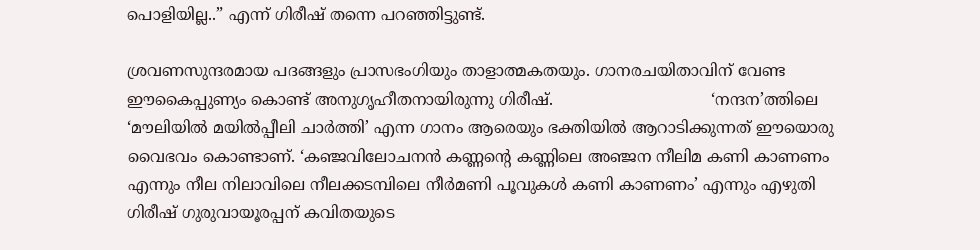പൊളിയില്ല..” എന്ന് ഗിരീഷ് തന്നെ പറഞ്ഞിട്ടുണ്ട്.

ശ്രവണസുന്ദരമായ പദങ്ങളും പ്രാസഭംഗിയും താളാത്മകതയും. ഗാനരചയിതാവിന് വേണ്ട ഈകൈപ്പുണ്യം കൊണ്ട് അനുഗൃഹീതനായിരുന്നു ഗിരീഷ്.                                ‘നന്ദന’ത്തിലെ ‘മൗലിയില്‍ മയില്‍പ്പീലി ചാര്‍ത്തി’ എന്ന ഗാനം ആരെയും ഭക്തിയില്‍ ആറാടിക്കുന്നത് ഈയൊരു വൈഭവം കൊണ്ടാണ്. ‘കഞ്ജവിലോചനന്‍ കണ്ണന്റെ കണ്ണിലെ അഞ്ജന നീലിമ കണി കാണണം എന്നും നീല നിലാവിലെ നീലക്കടമ്പിലെ നീര്‍മണി പൂവുകള്‍ കണി കാണണം’ എന്നും എഴുതി ഗിരീഷ് ഗുരുവായൂരപ്പന് കവിതയുടെ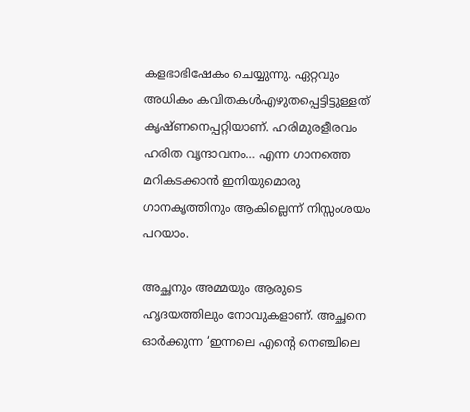കളഭാഭിഷേകം ചെയ്യുന്നു. ഏറ്റവും അധികം കവിതകള്‍എഴുതപ്പെട്ടിട്ടുള്ളത് കൃഷ്ണനെപ്പറ്റിയാണ്. ഹരിമുരളീരവം ഹരിത വൃന്ദാവനം… എന്ന ഗാനത്തെ മറികടക്കാന്‍ ഇനിയുമൊരു ഗാനകൃത്തിനും ആകില്ലെന്ന് നിസ്സംശയം പറയാം.

അച്ഛനും അമ്മയും ആരുടെ ഹൃദയത്തിലും നോവുകളാണ്. അച്ഛനെ ഓര്‍ക്കുന്ന ‘ഇന്നലെ എന്റെ നെഞ്ചിലെ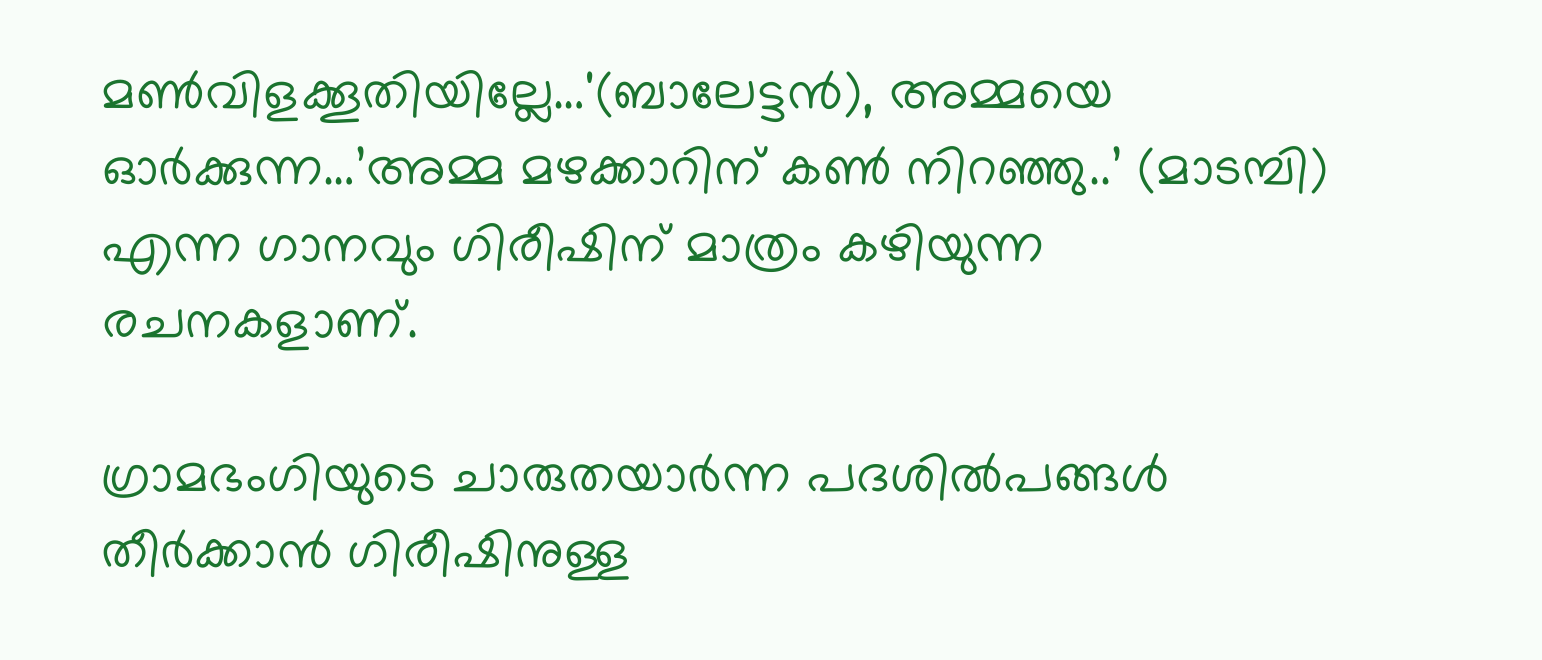മണ്‍വിളക്കൂതിയില്ലേ…'(ബാലേട്ടന്‍), അമ്മയെ ഓര്‍ക്കുന്ന…’അമ്മ മഴക്കാറിന് കണ്‍ നിറഞ്ഞു..’ (മാടമ്പി) എന്ന ഗാനവും ഗിരീഷിന് മാത്രം കഴിയുന്ന രചനകളാണ്.

ഗ്രാമഭംഗിയുടെ ചാരുതയാര്‍ന്ന പദശില്‍പങ്ങള്‍ തീര്‍ക്കാന്‍ ഗിരീഷിനുള്ള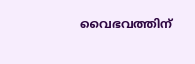വൈഭവത്തിന്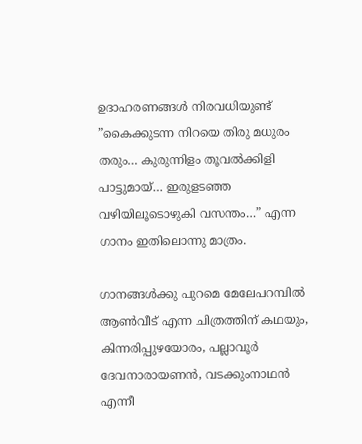ഉദാഹരണങ്ങള്‍ നിരവധിയുണ്ട് ”കൈക്കുടന്ന നിറയെ തിരു മധുരം തരും… കുരുന്നിളം തൂവല്‍ക്കിളി പാട്ടുമായ്… ഇരുളടഞ്ഞ വഴിയിലൂടൊഴുകി വസന്തം…” എന്ന ഗാനം ഇതിലൊന്നു മാത്രം.

ഗാനങ്ങള്‍ക്കു പുറമെ മേലേപറമ്പില്‍ ആണ്‍വീട് എന്ന ചിത്രത്തിന് കഥയും, കിന്നരിപ്പുഴയോരം, പല്ലാവൂര്‍ ദേവനാരായണന്‍, വടക്കുംനാഥന്‍ എന്നീ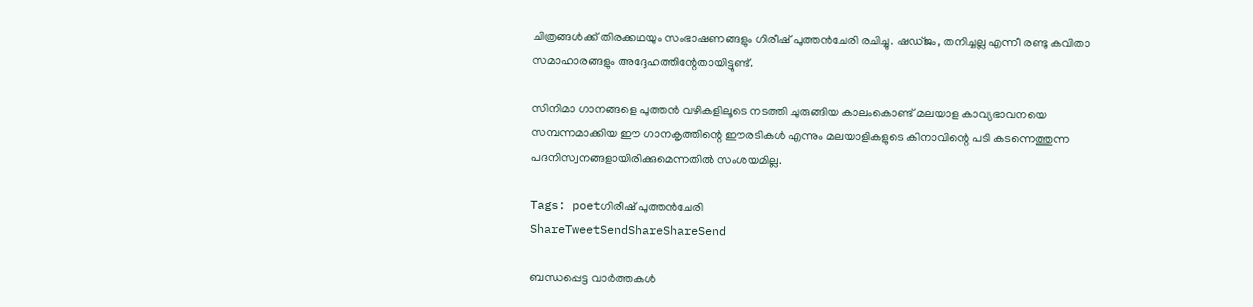ചിത്രങ്ങള്‍ക്ക് തിരക്കഥയും സംഭാഷണങ്ങളും ഗിരീഷ് പുത്തന്‍ചേരി രചിച്ചു. ഷഡ്ജം, തനിച്ചല്ല എന്നീ രണ്ടു കവിതാ സമാഹാരങ്ങളും അദ്ദേഹത്തിന്റേതായിട്ടുണ്ട്.

സിനിമാ ഗാനങ്ങളെ പുത്തന്‍ വഴികളിലൂടെ നടത്തി ചുരുങ്ങിയ കാലംകൊണ്ട് മലയാള കാവ്യഭാവനയെ സമ്പന്നമാക്കിയ ഈ ഗാനകൃത്തിന്റെ ഈരടികള്‍ എന്നും മലയാളികളുടെ കിനാവിന്റെ പടി കടന്നെത്തുന്ന പദനിസ്വനങ്ങളായിരിക്കുമെന്നതില്‍ സംശയമില്ല.

Tags: poetഗിരീഷ് പുത്തന്‍ചേരി
ShareTweetSendShareShareSend

ബന്ധപ്പെട്ട വാര്‍ത്തകള്‍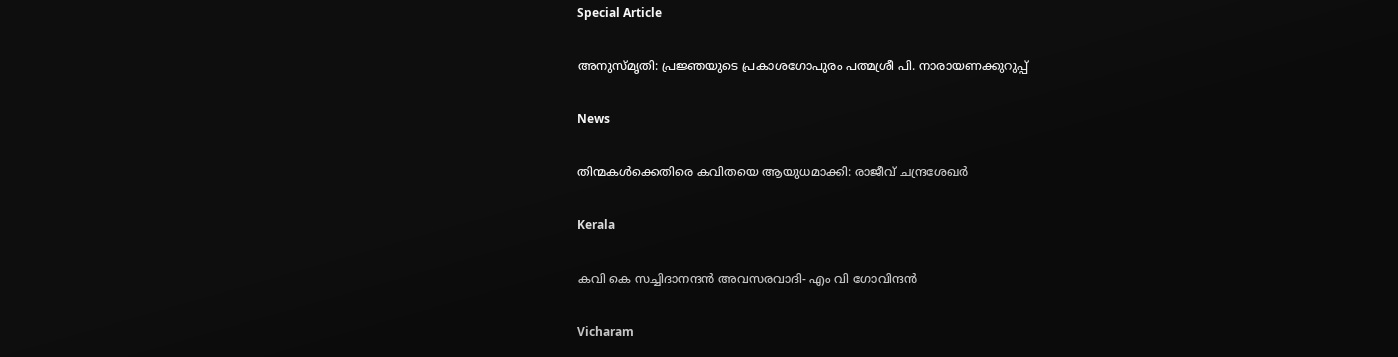Special Article

അനുസ്മൃതി: പ്രജ്ഞയുടെ പ്രകാശഗോപുരം പത്മശ്രീ പി. നാരായണക്കുറുപ്പ്

News

തിന്മകൾക്കെതിരെ കവിതയെ ആയുധമാക്കി: രാജീവ് ചന്ദ്രശേഖർ

Kerala

കവി കെ സച്ചിദാനന്ദന്‍ അവസരവാദി- എം വി ഗോവിന്ദന്‍

Vicharam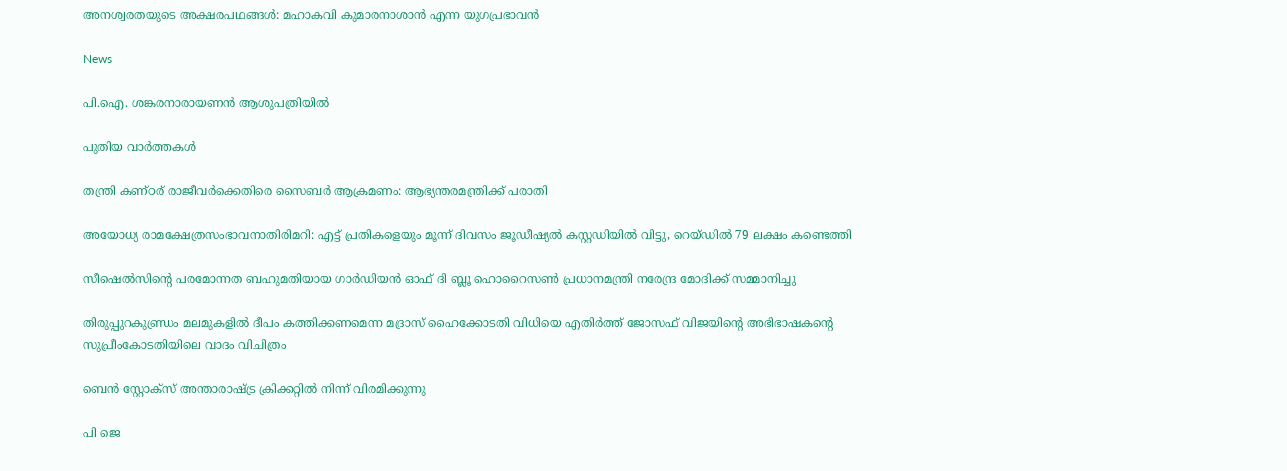അനശ്വരതയുടെ അക്ഷരപഥങ്ങൾ: മഹാകവി കുമാരനാശാൻ എന്ന യുഗപ്രഭാവൻ

News

പി.ഐ. ശങ്കരനാരായണൻ ആശുപത്രിയിൽ

പുതിയ വാര്‍ത്തകള്‍

തന്ത്രി കണ്ഠര് രാജീവര്‍ക്കെതിരെ സൈബര്‍ ആക്രമണം: ആഭ്യന്തരമന്ത്രിക്ക് പരാതി

അയോധ്യ രാമക്ഷേത്രസംഭാവനാതിരിമറി: എട്ട് പ്രതികളെയും മൂന്ന് ദിവസം ജൂഡീഷ്യല്‍ കസ്റ്റഡിയില്‍ വിട്ടു, റെയ്ഡില്‍ 79 ലക്ഷം കണ്ടെത്തി

സീഷെല്‍സിന്റെ പരമോന്നത ബഹുമതിയായ ഗാര്‍ഡിയന്‍ ഓഫ് ദി ബ്ലൂ ഹൊറൈസണ്‍ പ്രധാനമന്ത്രി നരേന്ദ്ര മോദിക്ക് സമ്മാനിച്ചു

തിരുപ്പുറകുണ്ഡ്രം മലമുകളില്‍ ദീപം കത്തിക്കണമെന്ന മദ്രാസ് ഹൈക്കോടതി വിധിയെ എതിര്‍ത്ത് ജോസഫ് വിജയിന്റെ അഭിഭാഷകന്റെ സുപ്രീംകോടതിയിലെ വാദം വിചിത്രം

ബെന്‍ സ്റ്റോക്സ് അന്താരാഷ്‌ട്ര ക്രിക്കറ്റില്‍ നിന്ന് വിരമിക്കുന്നു

പി ജെ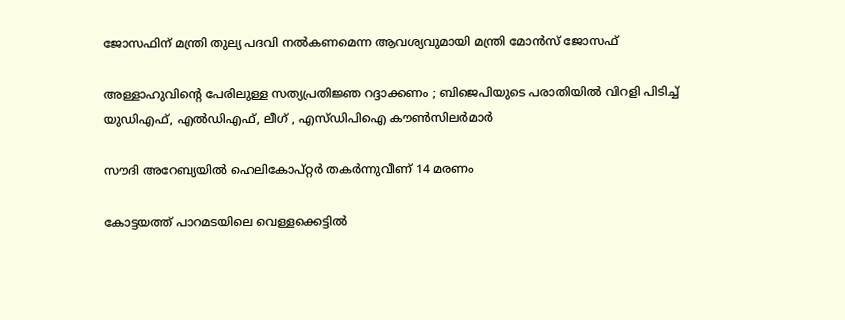ജോസഫിന് മന്ത്രി തുല്യ പദവി നല്‍കണമെന്ന ആവശ്യവുമായി മന്ത്രി മോന്‍സ് ജോസഫ്

അള്ളാഹുവിന്റെ പേരിലുള്ള സത്യപ്രതിജ്ഞ റദ്ദാക്കണം ; ബിജെപിയുടെ പരാതിയിൽ വിറളി പിടിച്ച് യുഡിഎഫ്, എൽഡിഎഫ്, ലീഗ് , എസ്ഡിപിഐ കൗൺസിലർമാർ

സൗദി അറേബ്യയില്‍ ഹെലികോപ്റ്റര്‍ തകര്‍ന്നുവീണ് 14 മരണം

കോട്ടയത്ത് പാറമടയിലെ വെള്ളക്കെട്ടില്‍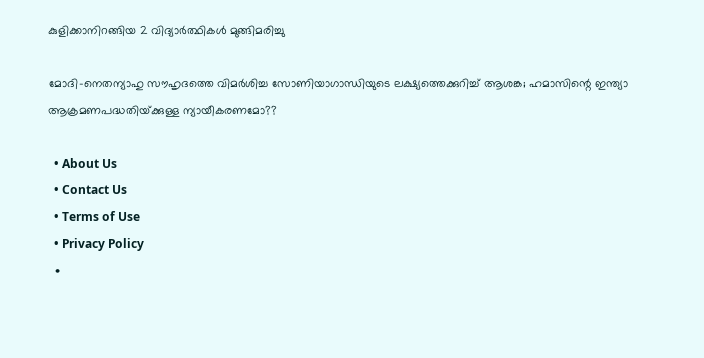കുളിക്കാനിറങ്ങിയ 2 വിദ്യാര്‍ത്ഥികള്‍ മുങ്ങിമരിച്ചു

മോദി-നെതന്യാഹു സൗഹൃദത്തെ വിമര്‍ശിച്ച സോണിയാഗാന്ധിയുടെ ലക്ഷ്യത്തെക്കുറിച്ച് ആശങ്ക; ഹമാസിന്റെ ഇന്ത്യാ ആക്രമണപദ്ധതിയ്‌ക്കുള്ള ന്യായീകരണമോ??

  • About Us
  • Contact Us
  • Terms of Use
  • Privacy Policy
  •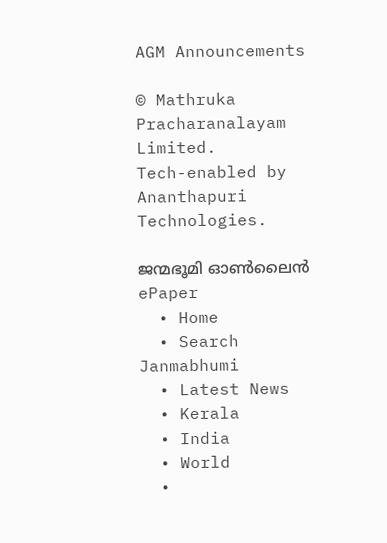AGM Announcements

© Mathruka Pracharanalayam Limited.
Tech-enabled by Ananthapuri Technologies.

ജന്മഭൂമി ഓണ്‍ലൈന്‍
ePaper
  • Home
  • Search Janmabhumi
  • Latest News
  • Kerala
  • India
  • World
  •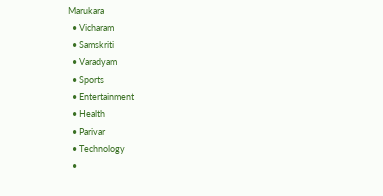Marukara
  • Vicharam
  • Samskriti
  • Varadyam
  • Sports
  • Entertainment
  • Health
  • Parivar
  • Technology
  •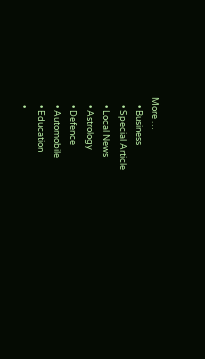More …
    • Business
    • Special Article
    • Local News
    • Astrology
    • Defence
    • Automobile
    • Education
    •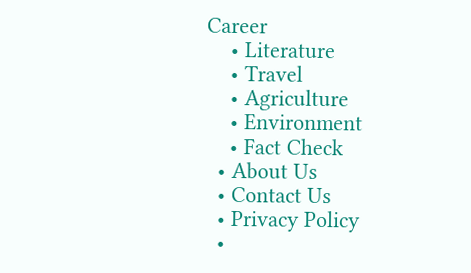Career
    • Literature
    • Travel
    • Agriculture
    • Environment
    • Fact Check
  • About Us
  • Contact Us
  • Privacy Policy
  •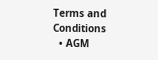Terms and Conditions
  • AGM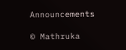Announcements

© Mathruka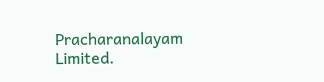Pracharanalayam Limited.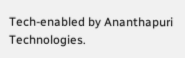Tech-enabled by Ananthapuri Technologies.